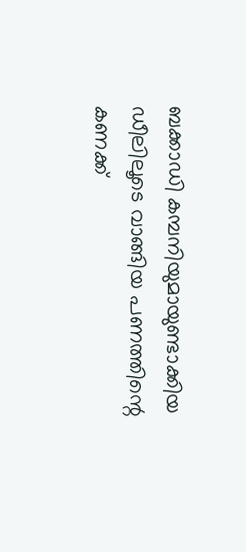ബക്കാഡി കമ്പനിയുമായുണ്ടാക്കിയ ഡീലിലൂടെ വാങ്ങിയ പണത്തിന്റെ കണക്ക്‌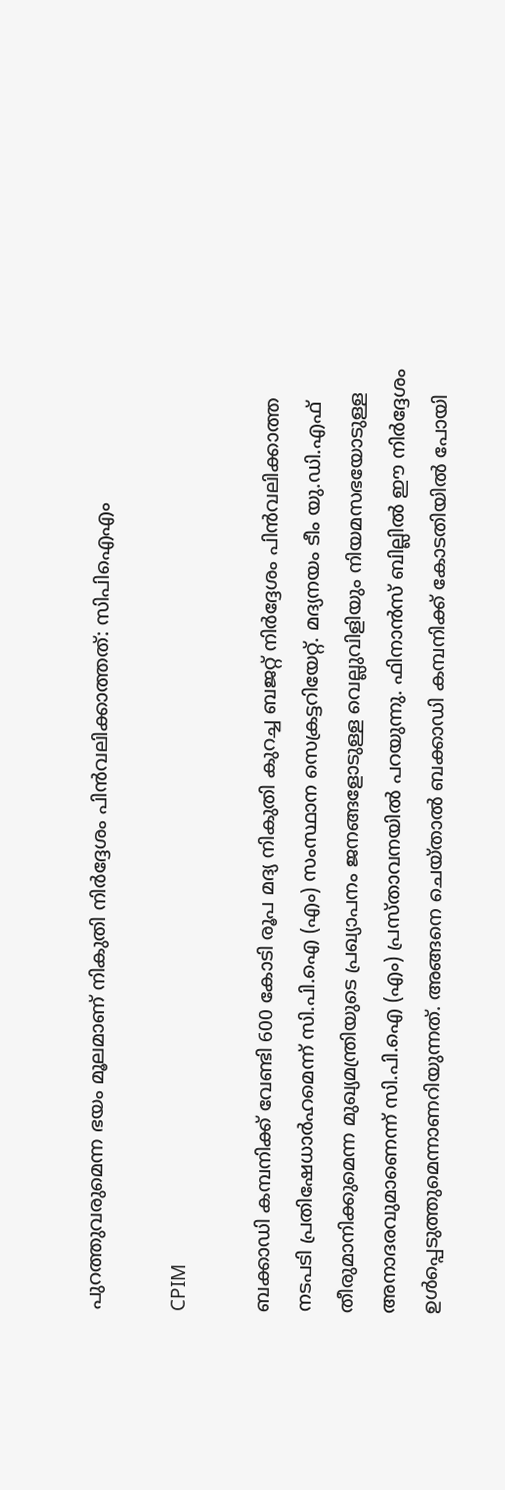പുറത്തുവരുമെന്ന ഭയം മൂലമാണ്‌ നികുതി നിര്‍ദ്ദേശം പിന്‍വലിക്കാത്തത്‌: സിപിഐഎം

CPIM

ബക്കാഡി കമ്പനിക്ക്‌ വേണ്ടി 600 കോടി രൂപ മദ്യ നികുതി കുറച്ച ബജറ്റ്‌ നിര്‍ദ്ദേശം പിന്‍വലിക്കാത്ത നടപടി പ്രതിഷേധാര്‍ഹമെന്ന് സി.പി.ഐ (എം) സംസ്ഥാന സെക്രട്ടറിയേറ്റ്‌. മദ്യനയം ടീം യു.ഡി.എഫ്‌ തീരുമാനിക്കുമെന്ന മുഖ്യമന്ത്രിയുടെ പ്രഖ്യാപനം ജനങ്ങളോടുള്ള വെല്ലുവിളിയും നിയമസഭയോടുള്ള അനാദരവുമാണെന്ന്‌ സി.പി.ഐ (എം) പ്രസ്താവനയിൽ പറയുന്നു. ഫിനാന്‍സ്‌ ബില്ലില്‍ ഈ നിര്‍ദ്ദേശം ഉള്‍പ്പെടുത്തുമെന്നാണറിയുന്നത്‌. അങ്ങനെ ചെയ്‌താല്‍ ബക്കാഡി കമ്പനിക്ക്‌ കോടതിയില്‍ പോയി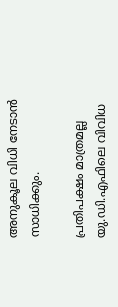അനുകൂല വിധി നേടാന്‍ സാധിക്കും.

പ്രതിപക്ഷം മാത്രമല്ല യു.ഡി.എഫിലെ വിവിധ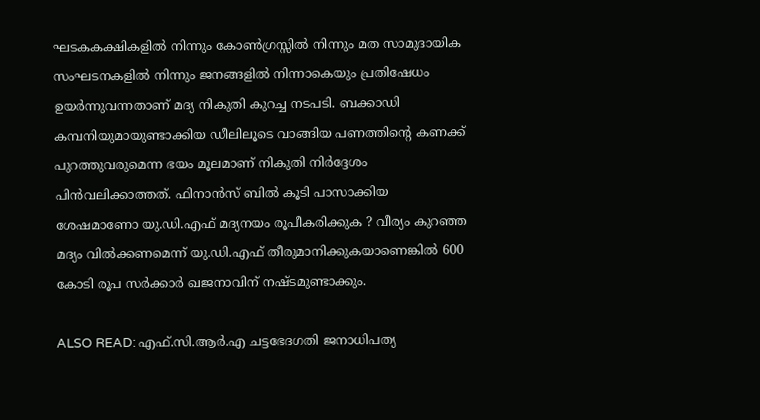ഘടകകക്ഷികളില്‍ നിന്നും കോണ്‍ഗ്രസ്സില്‍ നിന്നും മത സാമുദായിക സംഘടനകളില്‍ നിന്നും ജനങ്ങളില്‍ നിന്നാകെയും പ്രതിഷേധം ഉയര്‍ന്നുവന്നതാണ്‌ മദ്യ നികുതി കുറച്ച നടപടി. ബക്കാഡി കമ്പനിയുമായുണ്ടാക്കിയ ഡീലിലൂടെ വാങ്ങിയ പണത്തിന്റെ കണക്ക്‌ പുറത്തുവരുമെന്ന ഭയം മൂലമാണ്‌ നികുതി നിര്‍ദ്ദേശം പിന്‍വലിക്കാത്തത്‌. ഫിനാന്‍സ്‌ ബില്‍ കൂടി പാസാക്കിയ ശേഷമാണോ യു.ഡി.എഫ്‌ മദ്യനയം രൂപീകരിക്കുക ? വീര്യം കുറഞ്ഞ മദ്യം വില്‍ക്കണമെന്ന്‌ യു.ഡി.എഫ്‌ തീരുമാനിക്കുകയാണെങ്കില്‍ 600 കോടി രൂപ സര്‍ക്കാര്‍ ഖജനാവിന്‌ നഷ്‌ടമുണ്ടാക്കും.

ALSO READ: എഫ്.സി.ആർ.എ ചട്ടഭേദഗതി ജനാധിപത്യ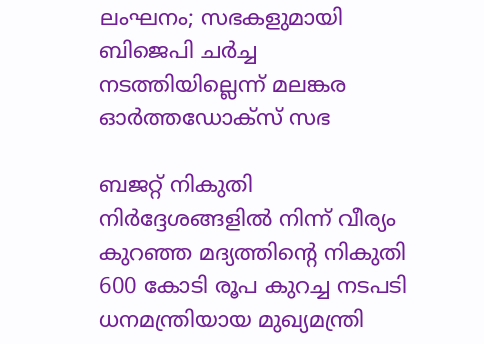ലംഘനം; സഭകളുമായി ബിജെപി ചർച്ച നടത്തിയില്ലെന്ന് മലങ്കര ഓർത്തഡോക്സ് സഭ

ബജറ്റ്‌ നികുതി നിര്‍ദ്ദേശങ്ങളില്‍ നിന്ന്‌ വീര്യം കുറഞ്ഞ മദ്യത്തിന്റെ നികുതി 600 കോടി രൂപ കുറച്ച നടപടി ധനമന്ത്രിയായ മുഖ്യമന്ത്രി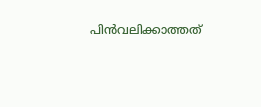പിന്‍വലിക്കാത്തത്‌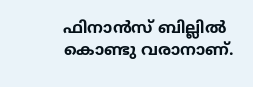ഫിനാന്‍സ്‌ ബില്ലില്‍ കൊണ്ടു വരാനാണ്‌.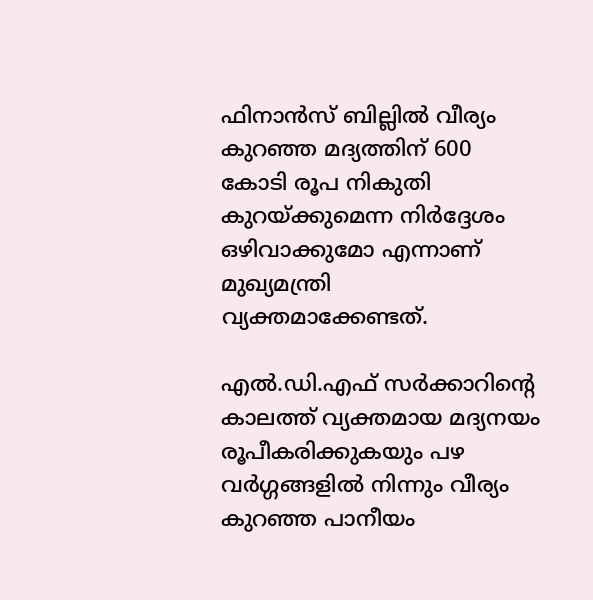ഫിനാന്‍സ്‌ ബില്ലില്‍ വീര്യം കുറഞ്ഞ മദ്യത്തിന്‌ 600 കോടി രൂപ നികുതി കുറയ്‌ക്കുമെന്ന നിര്‍ദ്ദേശം ഒഴിവാക്കുമോ എന്നാണ്‌ മുഖ്യമന്ത്രി വ്യക്തമാക്കേണ്ടത്‌.

എല്‍.ഡി.എഫ്‌ സര്‍ക്കാറിന്റെ കാലത്ത്‌ വ്യക്തമായ മദ്യനയം രൂപീകരിക്കുകയും പഴ വര്‍ഗ്ഗങ്ങളില്‍ നിന്നും വീര്യം കുറഞ്ഞ പാനീയം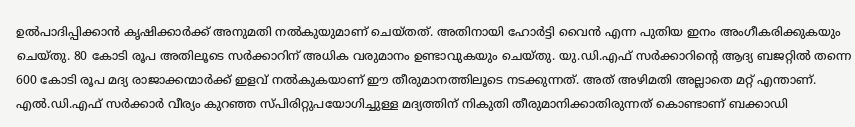ഉല്‍പാദിപ്പിക്കാന്‍ കൃഷിക്കാര്‍ക്ക്‌ അനുമതി നല്‍കുയുമാണ്‌ ചെയ്‌തത്‌. അതിനായി ഹോര്‍ട്ടി വൈന്‍ എന്ന പുതിയ ഇനം അംഗീകരിക്കുകയും ചെയ്‌തു. 80 കോടി രൂപ അതിലൂടെ സര്‍ക്കാറിന്‌ അധിക വരുമാനം ഉണ്ടാവുകയും ചെയ്‌തു. യു.ഡി.എഫ്‌ സര്‍ക്കാറിന്റെ ആദ്യ ബജറ്റില്‍ തന്നെ 600 കോടി രൂപ മദ്യ രാജാക്കന്മാര്‍ക്ക്‌ ഇളവ്‌ നല്‍കുകയാണ്‌ ഈ തീരുമാനത്തിലൂടെ നടക്കുന്നത്‌. അത്‌ അഴിമതി അല്ലാതെ മറ്റ്‌ എന്താണ്‌. എല്‍.ഡി.എഫ്‌ സര്‍ക്കാര്‍ വീര്യം കുറഞ്ഞ സ്‌പിരിറ്റുപയോഗിച്ചുള്ള മദ്യത്തിന്‌ നികുതി തീരുമാനിക്കാതിരുന്നത്‌ കൊണ്ടാണ്‌ ബക്കാഡി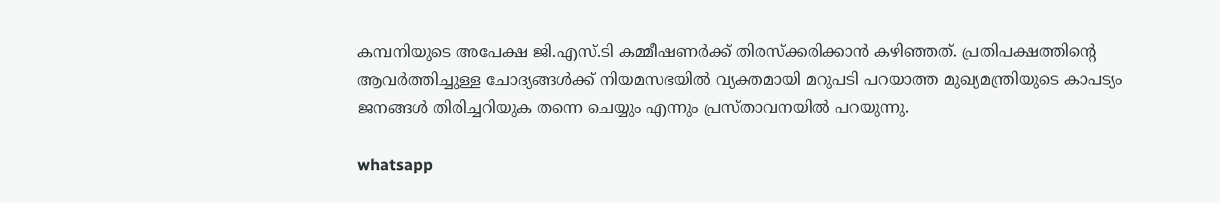കമ്പനിയുടെ അപേക്ഷ ജി.എസ്‌.ടി കമ്മീഷണര്‍ക്ക്‌ തിരസ്‌ക്കരിക്കാന്‍ കഴിഞ്ഞത്‌. പ്രതിപക്ഷത്തിന്റെ ആവര്‍ത്തിച്ചുള്ള ചോദ്യങ്ങള്‍ക്ക്‌ നിയമസഭയില്‍ വ്യക്തമായി മറുപടി പറയാത്ത മുഖ്യമന്ത്രിയുടെ കാപട്യം ജനങ്ങള്‍ തിരിച്ചറിയുക തന്നെ ചെയ്യും എന്നും പ്രസ്താവനയിൽ പറയുന്നു.

whatsapp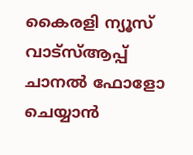കൈരളി ന്യൂസ് വാട്‌സ്ആപ്പ് ചാനല്‍ ഫോളോ ചെയ്യാന്‍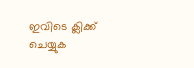ഇവിടെ ക്ലിക്ക് ചെയ്യുക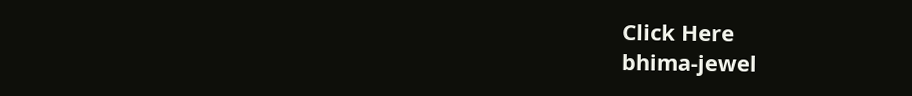Click Here
bhima-jewel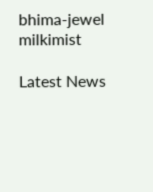bhima-jewel
milkimist

Latest News